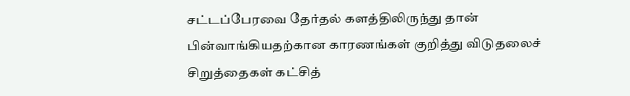சட்டப்பேரவை தேர்தல் களத்திலிருந்து தான் பின்வாங்கியதற்கான காரணங்கள் குறித்து விடுதலைச் சிறுத்தைகள் கட்சித்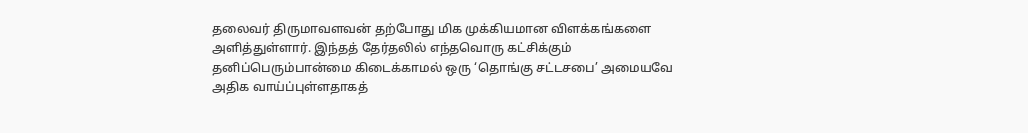தலைவர் திருமாவளவன் தற்போது மிக முக்கியமான விளக்கங்களை அளித்துள்ளார். இந்தத் தேர்தலில் எந்தவொரு கட்சிக்கும் தனிப்பெரும்பான்மை கிடைக்காமல் ஒரு ‘தொங்கு சட்டசபை’ அமையவே அதிக வாய்ப்புள்ளதாகத்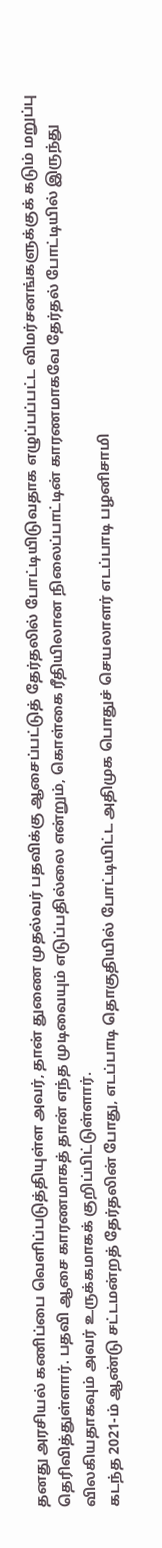தனது அரசியல் கணிப்பை வெளிப்படுத்தியுள்ள அவர், தான் துணை முதல்வர் பதவிக்கு ஆசைப்பட்டுத் தேர்தலில் போட்டியிடுவதாக எழுப்பப்பட்ட விமர்சனங்களுக்குக் கடும் மறுப்பு தெரிவித்துள்ளார். பதவி ஆசை காரணமாகத் தான் எந்த முடிவையும் எடுப்பதில்லை என்றும், கொள்கை ரீதியிலான நிலைப்பாட்டின் காரணமாகவே தேர்தல் போட்டியில் இருந்து விலகியதாகவும் அவர் உருக்கமாகக் குறிப்பிட்டுள்ளார்.
கடந்த 2021-ம் ஆண்டு சட்டமன்றத் தேர்தலின் போது, எடப்பாடி தொகுதியில் போட்டியிட்ட அதிமுக பொதுச் செயலாளர் எடப்பாடி பழனிசாமி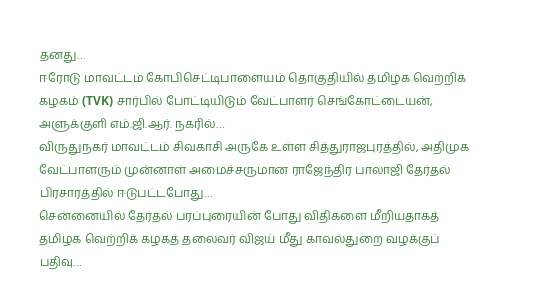தனது…
ஈரோடு மாவட்டம் கோபிசெட்டிபாளையம் தொகுதியில் தமிழக வெற்றிக் கழகம் (TVK) சார்பில் போட்டியிடும் வேட்பாளர் செங்கோட்டையன், அளுக்குளி எம்.ஜி.ஆர். நகரில்…
விருதுநகர் மாவட்டம் சிவகாசி அருகே உள்ள சித்துராஜபுரத்தில், அதிமுக வேட்பாளரும் முன்னாள் அமைச்சருமான ராஜேந்திர பாலாஜி தேர்தல் பிரசாரத்தில் ஈடுபட்டபோது…
சென்னையில் தேர்தல் பரப்புரையின் போது விதிகளை மீறியதாகத் தமிழக வெற்றிக் கழகத் தலைவர் விஜய் மீது காவல்துறை வழக்குப் பதிவு…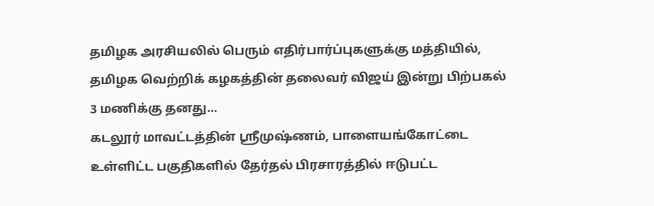தமிழக அரசியலில் பெரும் எதிர்பார்ப்புகளுக்கு மத்தியில், தமிழக வெற்றிக் கழகத்தின் தலைவர் விஜய் இன்று பிற்பகல் 3 மணிக்கு தனது…
கடலூர் மாவட்டத்தின் ஸ்ரீமுஷ்ணம், பாளையங்கோட்டை உள்ளிட்ட பகுதிகளில் தேர்தல் பிரசாரத்தில் ஈடுபட்ட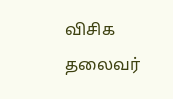விசிக தலைவர்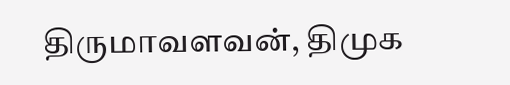திருமாவளவன், திமுக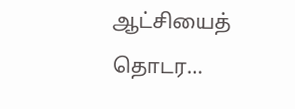ஆட்சியைத் தொடர…